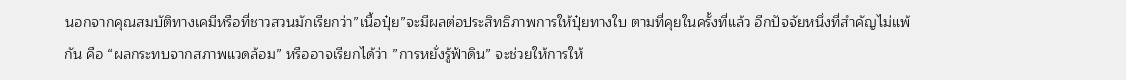นอกจากคุณสมบัติทางเคมีหรือที่ชาวสวนมักเรียกว่า”เนื้อปุ๋ย”จะมีผลต่อประสิทธิภาพการให้ปุ๋ยทางใบ ตามที่คุยในครั้งที่แล้ว อีกปัจจัยหนึ่งที่สำคัญไม่แพ้กัน คือ “ผลกระทบจากสภาพแวดล้อม” หรืออาจเรียกได้ว่า ”การหยั่งรู้ฟ้าดิน” จะช่วยให้การให้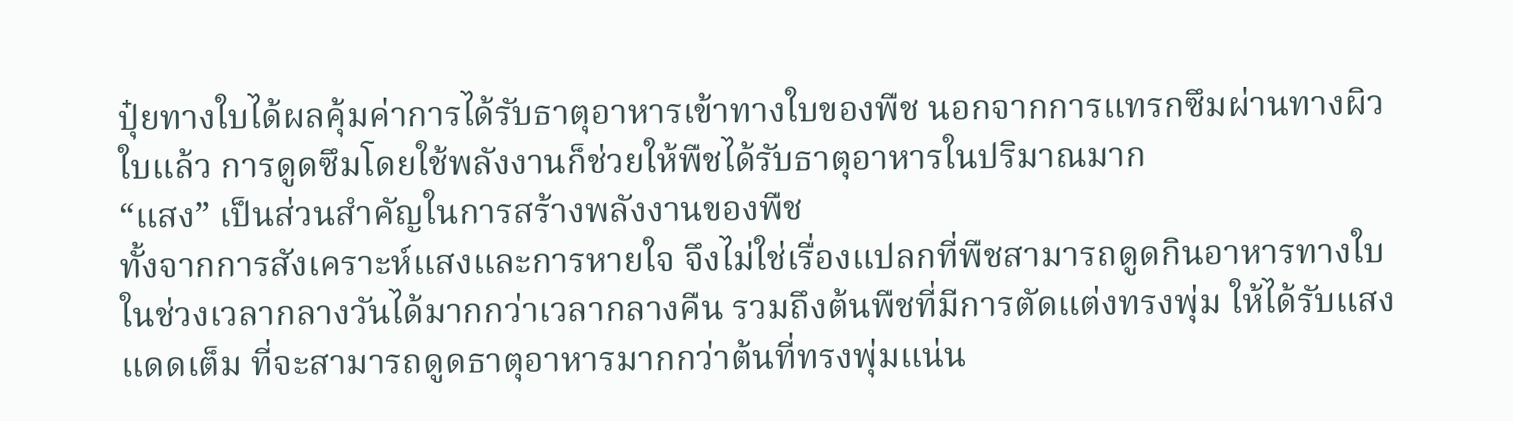ปุ๋ยทางใบได้ผลคุ้มค่าการได้รับธาตุอาหารเข้าทางใบของพืช นอกจากการแทรกซึมผ่านทางผิวใบแล้ว การดูดซึมโดยใช้พลังงานก็ช่วยให้พืชได้รับธาตุอาหารในปริมาณมาก
“แสง” เป็นส่วนสำคัญในการสร้างพลังงานของพืช
ทั้งจากการสังเคราะห์แสงและการหายใจ จึงไม่ใช่เรื่องแปลกที่พืชสามารถดูดกินอาหารทางใบในช่วงเวลากลางวันได้มากกว่าเวลากลางคืน รวมถึงต้นพืชที่มีการตัดแต่งทรงพุ่ม ให้ได้รับแสงแดดเต็ม ที่จะสามารถดูดธาตุอาหารมากกว่าต้นที่ทรงพุ่มแน่น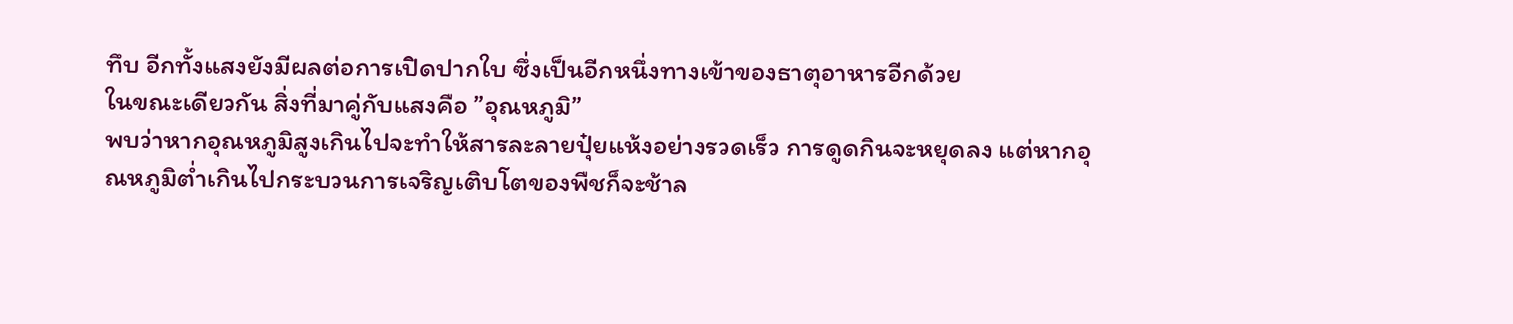ทึบ อีกทั้งแสงยังมีผลต่อการเปิดปากใบ ซึ่งเป็นอีกหนึ่งทางเข้าของธาตุอาหารอีกด้วย
ในขณะเดียวกัน สิ่งที่มาคู่กับแสงคือ ”อุณหภูมิ”
พบว่าหากอุณหภูมิสูงเกินไปจะทำให้สารละลายปุ๋ยแห้งอย่างรวดเร็ว การดูดกินจะหยุดลง แต่หากอุณหภูมิต่ำเกินไปกระบวนการเจริญเติบโตของพืชก็จะช้าล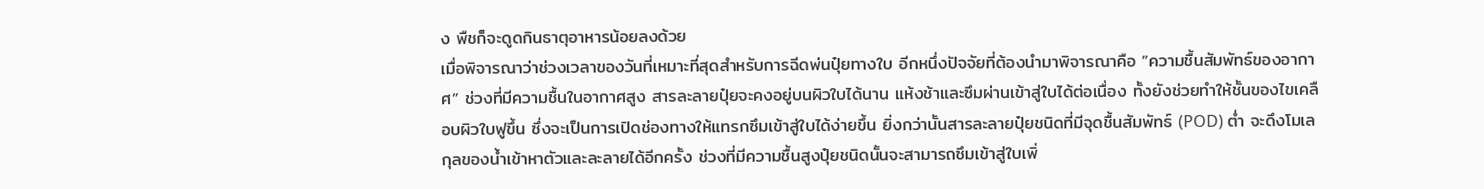ง พืชก็จะดูดกินธาตุอาหารน้อยลงด้วย
เมื่อพิจารณาว่าช่วงเวลาของวันที่เหมาะที่สุดสำหรับการฉีดพ่นปุ๋ยทางใบ อีกหนึ่งปัจจัยที่ต้องนำมาพิจารณาคือ ”ความชื้นสัมพัทธ์ของอากาศ” ช่วงที่มีความชื้นในอากาศสูง สารละลายปุ๋ยจะคงอยู่บนผิวใบได้นาน แห้งช้าและซึมผ่านเข้าสู่ใบได้ต่อเนื่อง ทั้งยังช่วยทำให้ชั้นของไขเคลือบผิวใบฟูขึ้น ซึ่งจะเป็นการเปิดช่องทางให้แทรกซึมเข้าสู่ใบได้ง่ายขึ้น ยิ่งกว่านั้นสารละลายปุ๋ยชนิดที่มีจุดชื้นสัมพัทธ์ (POD) ต่ำ จะดึงโมเลกุลของน้ำเข้าหาตัวและละลายได้อีกครั้ง ช่วงที่มีความชื้นสูงปุ๋ยชนิดนั้นจะสามารถซึมเข้าสู่ใบเพิ่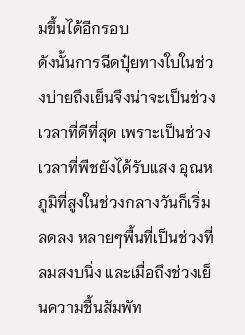มขึ้นได้อีกรอบ
ดังนั้นการฉีดปุ๋ยทางใบในช่วงบ่ายถึงเย็นจึงน่าจะเป็นช่วงเวลาที่ดีที่สุด เพราะเป็นช่วงเวลาที่พืชยังได้รับแสง อุณหภูมิที่สูงในช่วงกลางวันก็เริ่มลดลง หลายๆพื้นที่เป็นช่วงที่ลมสงบนิ่ง และเมื่อถึงช่วงเย็นความชื้นสัมพัท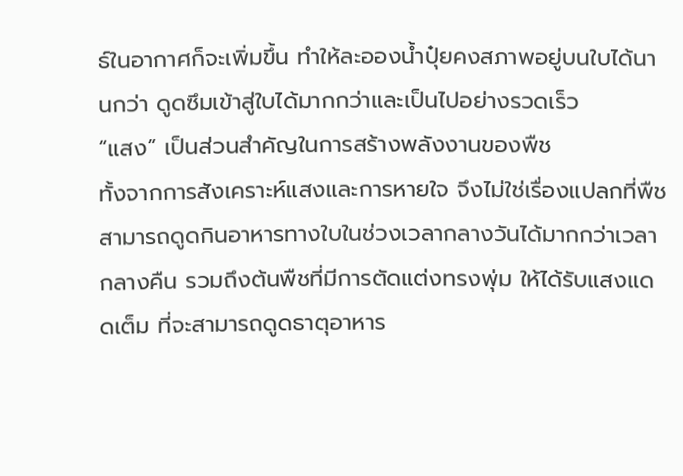ธ์ในอากาศก็จะเพิ่มขึ้น ทำให้ละอองน้ำปุ๋ยคงสภาพอยู่บนใบได้นานกว่า ดูดซึมเข้าสู่ใบได้มากกว่าและเป็นไปอย่างรวดเร็ว
“แสง” เป็นส่วนสำคัญในการสร้างพลังงานของพืช
ทั้งจากการสังเคราะห์แสงและการหายใจ จึงไม่ใช่เรื่องแปลกที่พืชสามารถดูดกินอาหารทางใบในช่วงเวลากลางวันได้มากกว่าเวลากลางคืน รวมถึงต้นพืชที่มีการตัดแต่งทรงพุ่ม ให้ได้รับแสงแดดเต็ม ที่จะสามารถดูดธาตุอาหาร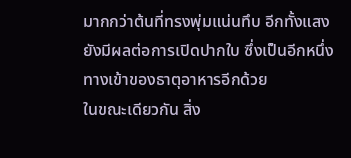มากกว่าต้นที่ทรงพุ่มแน่นทึบ อีกทั้งแสงยังมีผลต่อการเปิดปากใบ ซึ่งเป็นอีกหนึ่งทางเข้าของธาตุอาหารอีกด้วย
ในขณะเดียวกัน สิ่ง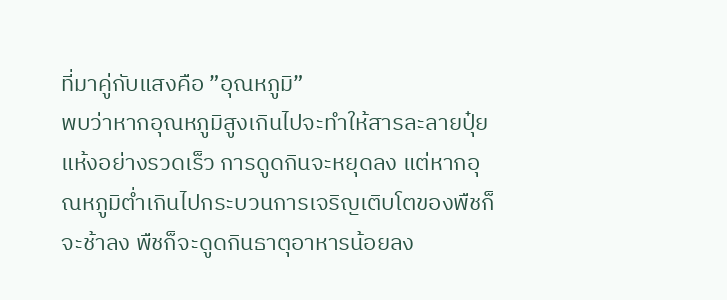ที่มาคู่กับแสงคือ ”อุณหภูมิ”
พบว่าหากอุณหภูมิสูงเกินไปจะทำให้สารละลายปุ๋ยแห้งอย่างรวดเร็ว การดูดกินจะหยุดลง แต่หากอุณหภูมิต่ำเกินไปกระบวนการเจริญเติบโตของพืชก็จะช้าลง พืชก็จะดูดกินธาตุอาหารน้อยลง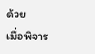ด้วย
เมื่อพิจาร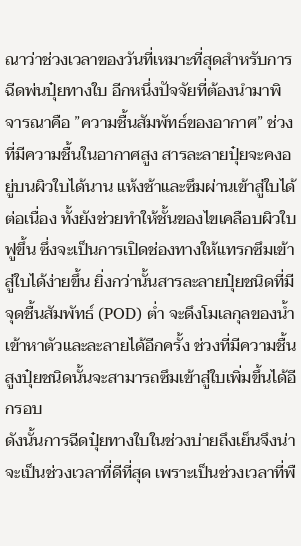ณาว่าช่วงเวลาของวันที่เหมาะที่สุดสำหรับการฉีดพ่นปุ๋ยทางใบ อีกหนึ่งปัจจัยที่ต้องนำมาพิจารณาคือ ”ความชื้นสัมพัทธ์ของอากาศ” ช่วงที่มีความชื้นในอากาศสูง สารละลายปุ๋ยจะคงอยู่บนผิวใบได้นาน แห้งช้าและซึมผ่านเข้าสู่ใบได้ต่อเนื่อง ทั้งยังช่วยทำให้ชั้นของไขเคลือบผิวใบฟูขึ้น ซึ่งจะเป็นการเปิดช่องทางให้แทรกซึมเข้าสู่ใบได้ง่ายขึ้น ยิ่งกว่านั้นสารละลายปุ๋ยชนิดที่มีจุดชื้นสัมพัทธ์ (POD) ต่ำ จะดึงโมเลกุลของน้ำเข้าหาตัวและละลายได้อีกครั้ง ช่วงที่มีความชื้นสูงปุ๋ยชนิดนั้นจะสามารถซึมเข้าสู่ใบเพิ่มขึ้นได้อีกรอบ
ดังนั้นการฉีดปุ๋ยทางใบในช่วงบ่ายถึงเย็นจึงน่าจะเป็นช่วงเวลาที่ดีที่สุด เพราะเป็นช่วงเวลาที่พื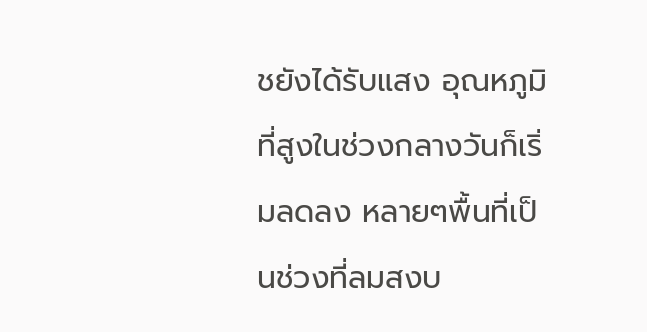ชยังได้รับแสง อุณหภูมิที่สูงในช่วงกลางวันก็เริ่มลดลง หลายๆพื้นที่เป็นช่วงที่ลมสงบ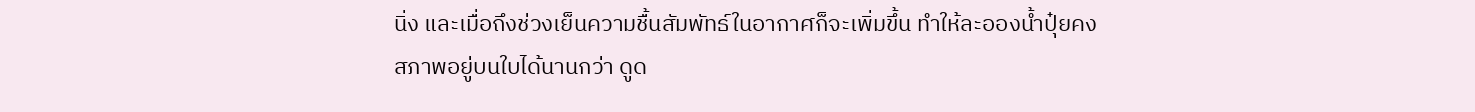นิ่ง และเมื่อถึงช่วงเย็นความชื้นสัมพัทธ์ในอากาศก็จะเพิ่มขึ้น ทำให้ละอองน้ำปุ๋ยคงสภาพอยู่บนใบได้นานกว่า ดูด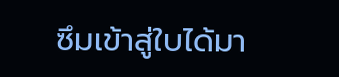ซึมเข้าสู่ใบได้มา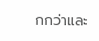กกว่าและ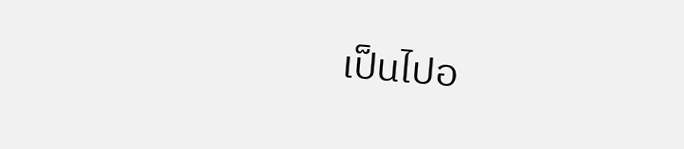เป็นไปอ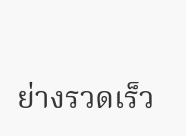ย่างรวดเร็ว